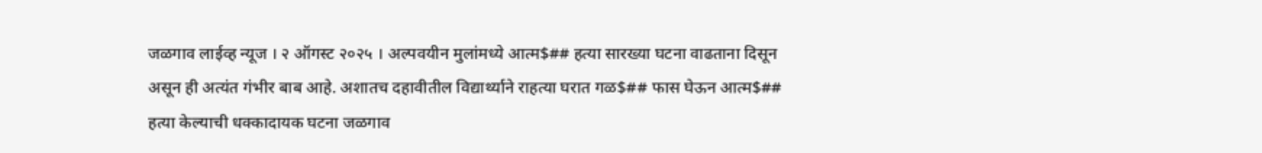जळगाव लाईव्ह न्यूज । २ ऑगस्ट २०२५ । अल्पवयीन मुलांमध्ये आत्म$## हत्या सारख्या घटना वाढताना दिसून असून ही अत्यंत गंभीर बाब आहे. अशातच दहावीतील विद्यार्थ्याने राहत्या घरात गळ$## फास घेऊन आत्म$## हत्या केल्याची धक्कादायक घटना जळगाव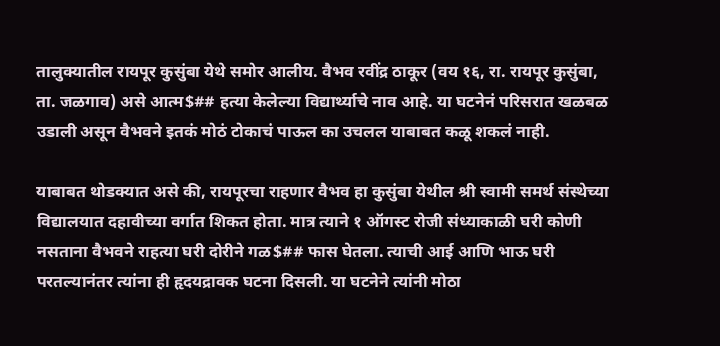तालुक्यातील रायपूर कुसुंबा येथे समोर आलीय. वैभव रवींद्र ठाकूर (वय १६, रा. रायपूर कुसुंबा, ता. जळगाव) असे आत्म$## हत्या केलेल्या विद्यार्थ्याचे नाव आहे. या घटनेनं परिसरात खळबळ उडाली असून वैभवने इतकं मोठं टोकाचं पाऊल का उचलल याबाबत कळू शकलं नाही.

याबाबत थोडक्यात असे की, रायपूरचा राहणार वैभव हा कुसुंबा येथील श्री स्वामी समर्थ संस्थेच्या विद्यालयात दहावीच्या वर्गात शिकत होता. मात्र त्याने १ ऑगस्ट रोजी संध्याकाळी घरी कोणी नसताना वैभवने राहत्या घरी दोरीने गळ$## फास घेतला. त्याची आई आणि भाऊ घरी परतल्यानंतर त्यांना ही हृदयद्रावक घटना दिसली. या घटनेने त्यांनी मोठा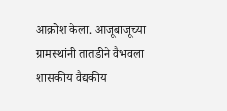आक्रोश केला. आजूबाजूच्या ग्रामस्थांनी तातडीने वैभवला शासकीय वैद्यकीय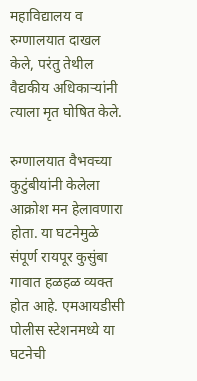महाविद्यालय व रुग्णालयात दाखल केले, परंतु तेथील वैद्यकीय अधिकाऱ्यांनी त्याला मृत घोषित केले.

रुग्णालयात वैभवच्या कुटुंबीयांनी केलेला आक्रोश मन हेलावणारा होता. या घटनेमुळे संपूर्ण रायपूर कुसुंबा गावात हळहळ व्यक्त होत आहे. एमआयडीसी पोलीस स्टेशनमध्ये या घटनेची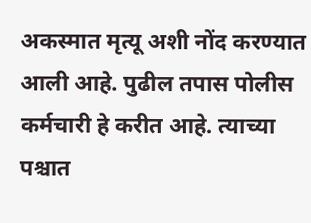अकस्मात मृत्यू अशी नोंद करण्यात आली आहे. पुढील तपास पोलीस कर्मचारी हे करीत आहे. त्याच्या पश्चात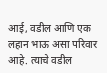आई, वडील आणि एक लहान भाऊ असा परिवार आहे. त्याचे वडील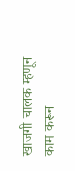खाजगी चालक म्हणून काम करून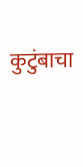कुटुंबाचा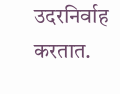उदरनिर्वाह करतात.